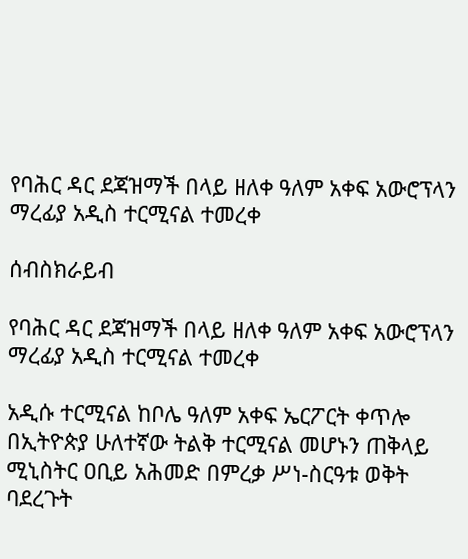የባሕር ዳር ደጃዝማች በላይ ዘለቀ ዓለም አቀፍ አውሮፕላን ማረፊያ አዲስ ተርሚናል ተመረቀ

ሰብስክራይብ

የባሕር ዳር ደጃዝማች በላይ ዘለቀ ዓለም አቀፍ አውሮፕላን ማረፊያ አዲስ ተርሚናል ተመረቀ

አዲሱ ተርሚናል ከቦሌ ዓለም አቀፍ ኤርፖርት ቀጥሎ በኢትዮጵያ ሁለተኛው ትልቅ ተርሚናል መሆኑን ጠቅላይ ሚኒስትር ዐቢይ አሕመድ በምረቃ ሥነ-ስርዓቱ ወቅት ባደረጉት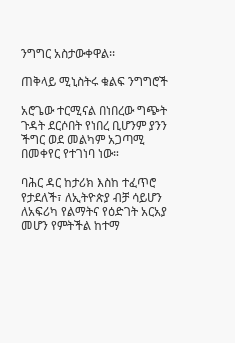ንግግር አስታውቀዋል፡፡

ጠቅላይ ሚኒስትሩ ቁልፍ ንግግሮች

አሮጌው ተርሚናል በነበረው ግጭት ጉዳት ደርሶበት የነበረ ቢሆንም ያንን ችግር ወደ መልካም አጋጣሚ በመቀየር የተገነባ ነው።

ባሕር ዳር ከታሪክ እስከ ተፈጥሮ የታደለች፣ ለኢትዮጵያ ብቻ ሳይሆን ለአፍሪካ የልማትና የዕድገት አርአያ መሆን የምትችል ከተማ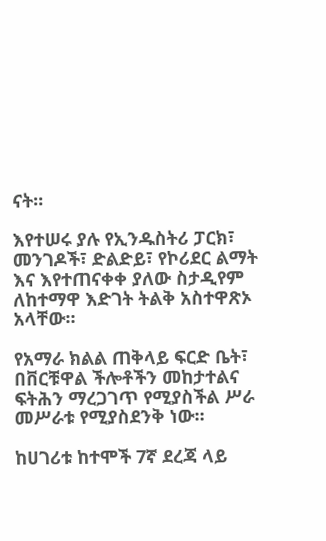ናት።

እየተሠሩ ያሉ የኢንዱስትሪ ፓርክ፣ መንገዶች፣ ድልድይ፣ የኮሪደር ልማት እና እየተጠናቀቀ ያለው ስታዲየም ለከተማዋ እድገት ትልቅ አስተዋጽኦ አላቸው።

የአማራ ክልል ጠቅላይ ፍርድ ቤት፣ በቨርቹዋል ችሎቶችን መከታተልና ፍትሕን ማረጋገጥ የሚያስችል ሥራ መሥራቱ የሚያስደንቅ ነው።

ከሀገሪቱ ከተሞች 7ኛ ደረጃ ላይ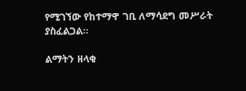የሚገኘው የከተማዋ ገቢ ለማሳደግ መሥራት ያስፈልጋል።

ልማትን ዘላቂ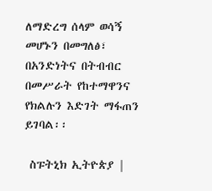ለማድረግ ሰላም ወሳኝ መሆኑን በመግለፅ፣ በአንድነትና በትብብር በመሥራት የከተማዋንና የክልሉን እድገት ማፋጠን ይገባል፡፡

 ስፑትኒክ ኢትዮጵያ |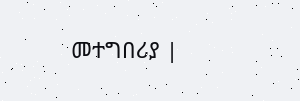መተግበሪያ |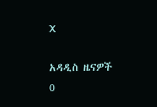X

አዳዲስ ዜናዎች
0